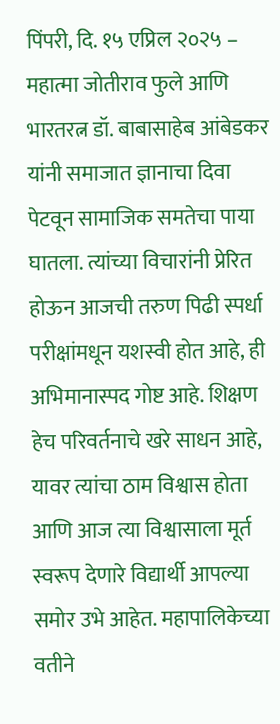पिंपरी, दि. १५ एप्रिल २०२५ – महात्मा जोतीराव फुले आणि भारतरत्न डॉ. बाबासाहेब आंबेडकर यांनी समाजात ज्ञानाचा दिवा पेटवून सामाजिक समतेचा पाया घातला. त्यांच्या विचारांनी प्रेरित होऊन आजची तरुण पिढी स्पर्धा परीक्षांमधून यशस्वी होत आहे, ही अभिमानास्पद गोष्ट आहे. शिक्षण हेच परिवर्तनाचे खरे साधन आहे, यावर त्यांचा ठाम विश्वास होता आणि आज त्या विश्वासाला मूर्त स्वरूप देणारे विद्यार्थी आपल्या समोर उभे आहेत. महापालिकेच्या वतीने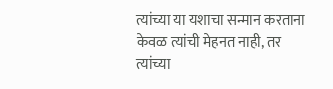त्यांच्या या यशाचा सन्मान करताना केवळ त्यांची मेहनत नाही, तर त्यांच्या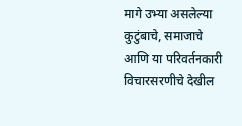मागे उभ्या असलेल्या कुटुंबाचे, समाजाचे आणि या परिवर्तनकारी विचारसरणीचे देखील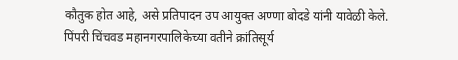कौतुक होत आहे, असे प्रतिपादन उप आयुक्त अण्णा बोदडे यांनी यावेळी केले.
पिंपरी चिंचवड महानगरपालिकेच्या वतीने क्रांतिसूर्य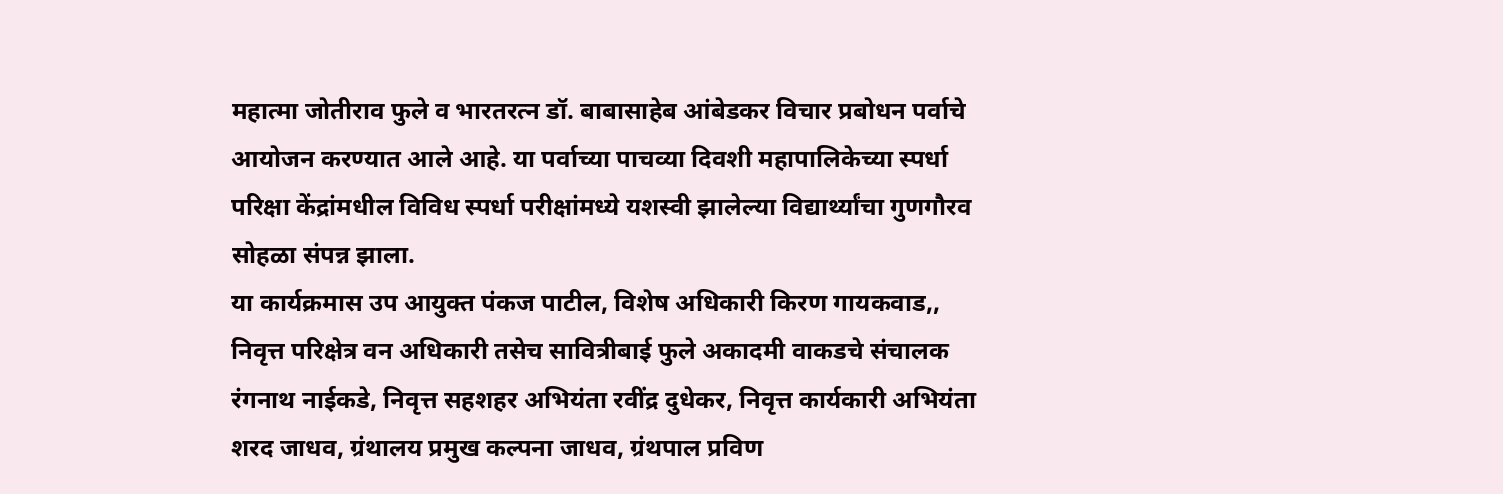महात्मा जोतीराव फुले व भारतरत्न डॉ. बाबासाहेब आंबेडकर विचार प्रबोधन पर्वाचे आयोजन करण्यात आले आहे. या पर्वाच्या पाचव्या दिवशी महापालिकेच्या स्पर्धा परिक्षा केंद्रांमधील विविध स्पर्धा परीक्षांमध्ये यशस्वी झालेल्या विद्यार्थ्यांचा गुणगौरव सोहळा संपन्न झाला.
या कार्यक्रमास उप आयुक्त पंकज पाटील, विशेष अधिकारी किरण गायकवाड,, निवृत्त परिक्षेत्र वन अधिकारी तसेच सावित्रीबाई फुले अकादमी वाकडचे संचालक रंगनाथ नाईकडे, निवृत्त सहशहर अभियंता रवींद्र दुधेकर, निवृत्त कार्यकारी अभियंता शरद जाधव, ग्रंथालय प्रमुख कल्पना जाधव, ग्रंथपाल प्रविण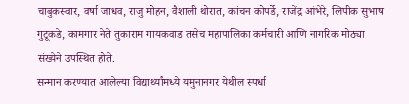चाबुकस्वार, वर्षा जाधव, राजु मोहन, वैशाली थोरात, कांचन कोपर्डे, राजेंद्र आंभेरे, लिपीक सुभाष गुटूकडे, कामगार नेते तुकाराम गायकवाड तसेच महापालिका कर्मचारी आणि नागरिक मोठ्या संख्येने उपस्थित होते.
सन्मान करण्यात आलेल्या विद्यार्थ्यांमध्ये यमुनानगर येथील स्पर्धा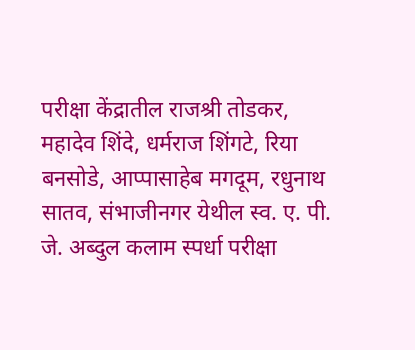परीक्षा केंद्रातील राजश्री तोडकर, महादेव शिंदे, धर्मराज शिंगटे, रिया बनसोडे, आप्पासाहेब मगदूम, रधुनाथ सातव, संभाजीनगर येथील स्व. ए. पी. जे. अब्दुल कलाम स्पर्धा परीक्षा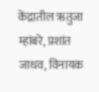केंद्रातील ऋतुजा म्हांबरे, प्रशांत जाधव, विनायक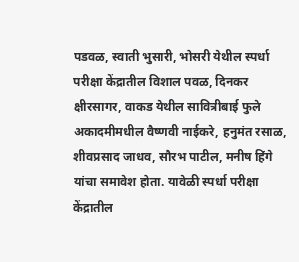पडवळ, स्वाती भुसारी, भोसरी येथील स्पर्धा परीक्षा केंद्रातील विशाल पवळ, दिनकर क्षीरसागर, वाकड येथील सावित्रीबाई फुले अकादमीमधील वैष्णवी नाईकरे, हनुमंत रसाळ, शीवप्रसाद जाधव, सौरभ पाटील, मनीष हिंगे यांचा समावेश होता. यावेळी स्पर्धा परीक्षा केंद्रातील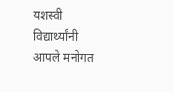यशस्वी विद्यार्थ्यांनी आपले मनोगत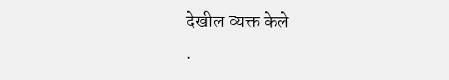देखील व्यक्त केले
.